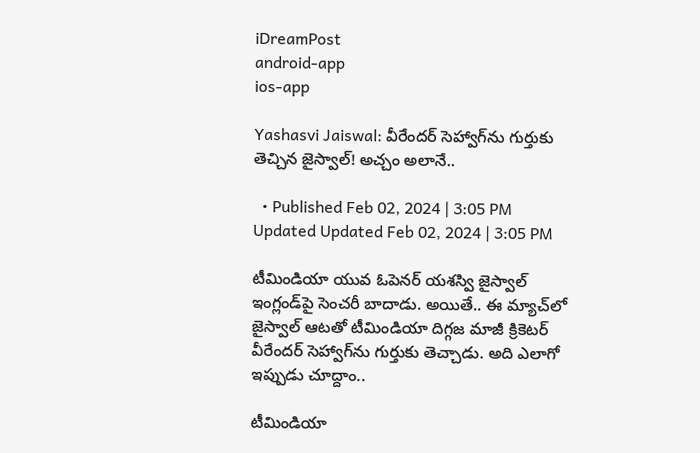iDreamPost
android-app
ios-app

Yashasvi Jaiswal: వీరేందర్‌ సెహ్వాగ్‌ను గుర్తుకు తెచ్చిన జైస్వాల్‌! అచ్చం అలానే..

  • Published Feb 02, 2024 | 3:05 PM Updated Updated Feb 02, 2024 | 3:05 PM

టీమిండియా యువ ఓపెనర్‌ యశస్వి జైస్వాల్‌ ఇంగ్లండ్‌పై సెంచరీ బాదాడు. అయితే.. ఈ మ్యాచ్‌లో జైస్వాల్‌ ఆటతో టీమిండియా దిగ్గజ మాజీ క్రికెటర్‌ వీరేందర్‌ సెహ్వాగ్‌ను గుర్తుకు తెచ్చాడు. అది ఎలాగో ఇప్పుడు చూద్దాం..

టీమిండియా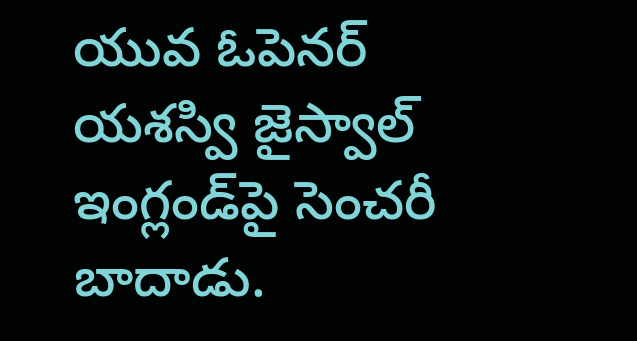యువ ఓపెనర్‌ యశస్వి జైస్వాల్‌ ఇంగ్లండ్‌పై సెంచరీ బాదాడు.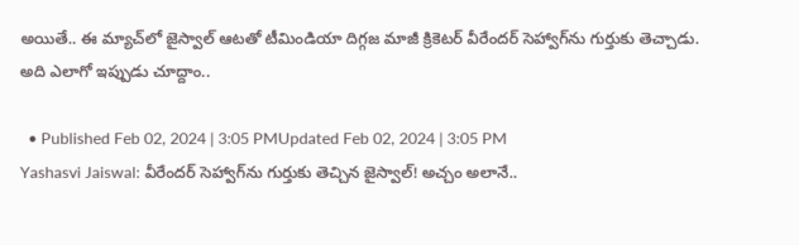అయితే.. ఈ మ్యాచ్‌లో జైస్వాల్‌ ఆటతో టీమిండియా దిగ్గజ మాజీ క్రికెటర్‌ వీరేందర్‌ సెహ్వాగ్‌ను గుర్తుకు తెచ్చాడు. అది ఎలాగో ఇప్పుడు చూద్దాం..

  • Published Feb 02, 2024 | 3:05 PMUpdated Feb 02, 2024 | 3:05 PM
Yashasvi Jaiswal: వీరేందర్‌ సెహ్వాగ్‌ను గుర్తుకు తెచ్చిన జైస్వాల్‌! అచ్చం అలానే..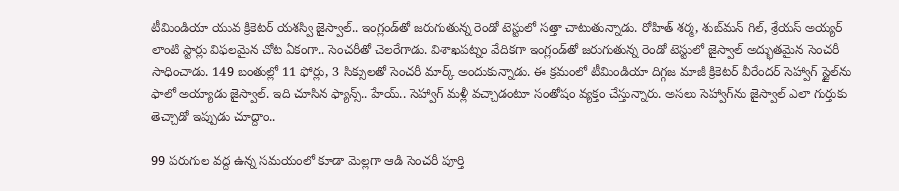టీమిండియా యువ క్రికెటర్‌ యశస్వి జైస్వాల్‌.. ఇంగ్లండ్‌తో జరుగుతున్న రెండో టెస్టులో సత్తా చాటుతున్నాడు. రోహిత్‌ శర్మ, శుబ్‌మన్‌ గిల్‌, శ్రేయస్‌ అయ్యర్‌ లాంటి స్టార్లు విఫలమైన చోట ఏకంగా.. సెంచరీతో చెలరేగాడు. విశాఖపట్నం వేదికగా ఇంగ్లండ్‌తో జరుగుతున్న రెండో టెస్టులో జైస్వాల్‌ అద్భుతమైన సెంచరీ సాధించాడు. 149 బంతుల్లో 11 ఫోర్లు, 3 సిక్సులతో సెంచరీ మార్క్‌ అందుకున్నాడు. ఈ క్రమంలో టీమిండియా దిగ్గజ మాజీ క్రికెటర్‌ వీరేందర్‌ సెహ్వాగ్‌ స్టైల్‌ను ఫాలో అయ్యాడు జైస్వాల్‌. ఇది చూసిన ఫ్యాన్స్‌.. హేయ్‌.. సెహ్వాగ్‌ మళ్లీ వచ్చాడంటూ సంతోషం వ్యక్తం చేస్తున్నారు. అసలు సెహ్వాగ్‌ను జైస్వాల్‌ ఎలా గుర్తుకు తెచ్చాడో ఇప్పుడు చూద్దాం..

99 పరుగుల వద్ద ఉన్న సమయంలో కూడా మెల్లగా ఆడి సెంచరీ పూర్తి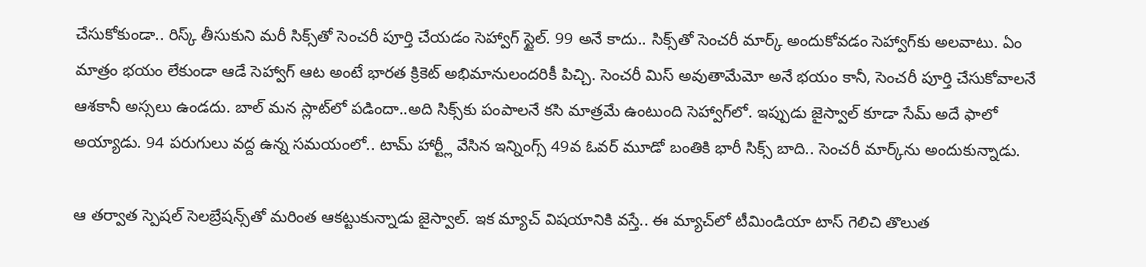చేసుకోకుండా.. రిస్క్‌ తీసుకుని మరీ సిక్స్‌తో సెంచరీ పూర్తి చేయడం సెహ్వాగ్‌ స్టైల్‌. 99 అనే కాదు.. సిక్స్‌తో సెంచరీ మార్క్‌ అందుకోవడం సెహ్వాగ్‌కు అలవాటు. ఏం మాత్రం భయం లేకుండా ఆడే సెహ్వాగ్‌ ఆట అంటే భారత క్రికెట్‌ అభిమానులందరికీ పిచ్చి. సెంచరీ మిస్‌ అవుతామేమో అనే భయం కానీ, సెంచరీ పూర్తి చేసుకోవాలనే ఆశకానీ అస్సలు ఉండదు. బాల్‌ మన స్లాట్‌లో పడిందా..అది సిక్స్‌కు పంపాలనే కసి మాత్రమే ఉంటుంది సెహ్వాగ్‌లో. ఇప్పుడు జైస్వాల్‌ కూడా సేమ్‌ అదే ఫాలో అయ్యాడు. 94 పరుగులు వద్ద ఉన్న సమయంలో.. టామ్‌ హార్ట్లీ వేసిన ఇన్నింగ్స్‌ 49వ ఓవర్‌ మూడో బంతికి భారీ సిక్స్‌ బాది.. సెంచరీ మార్క్‌ను అందుకున్నాడు.

ఆ తర్వాత స్పెషల్‌ సెలబ్రేషన్స్‌తో మరింత ఆకట్టుకున్నాడు జైస్వాల్‌. ఇక మ్యాచ్‌ విషయానికి వస్తే.. ఈ మ్యాచ్‌లో టీమిండియా టాస్‌ గెలిచి తొలుత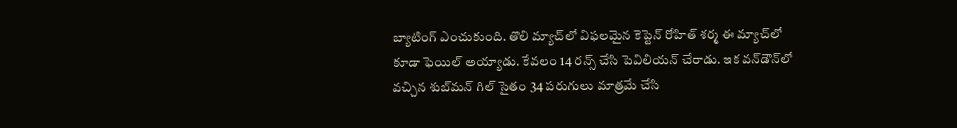బ్యాటింగ్‌ ఎంచుకుంది. తొలి మ్యాచ్‌లో విఫలమైన కెప్టెన్‌ రోహిత్‌ శర్మ ఈ మ్యాచ్‌లో కూడా ఫెయిల్‌ అయ్యాడు. కేవలం 14 రన్స్‌ చేసి పెవిలియన్‌ చేరాడు. ఇక వన్‌డౌన్‌లో వచ్చిన శుబ్‌మన్‌ గిల్‌ సైతం 34 పరుగులు మాత్రమే చేసి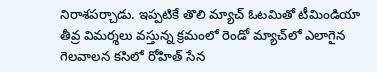నిరాశపర్చాడు. ఇప్పటికే తొలి మ్యాచ్‌ ఓటమితో టీమిండియా తీవ్ర విమర్శలు వస్తున్న క్రమంలో రెండో మ్యాచ్‌లో ఎలాగైన గెలవాలన కసిలో రోహిత్‌ సేన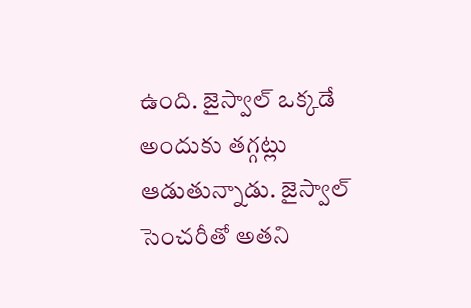ఉంది. జైస్వాల్‌ ఒక్కడే అందుకు తగ్గట్లు ఆడుతున్నాడు. జైస్వాల్‌ సెంచరీతో అతని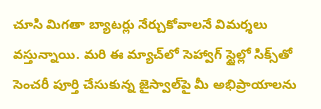చూసి మిగతా బ్యాటర్లు నేర్చుకోవాలనే విమర్శలు వస్తున్నాయి. మరి ఈ మ్యాచ్‌లో సెహ్వాగ్‌ స్టైల్లో సిక్స్‌తో సెంచరీ పూర్తి చేసుకున్న జైస్వాల్‌పై మీ అభిప్రాయాలను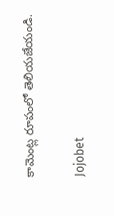కామెంట్ల రూపంలో తెలియజేయండి.

Jojobet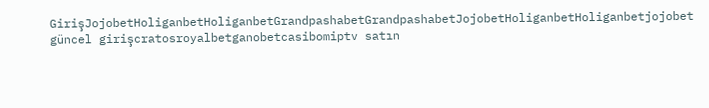GirişJojobetHoliganbetHoliganbetGrandpashabetGrandpashabetJojobetHoliganbetHoliganbetjojobet güncel girişcratosroyalbetganobetcasibomiptv satın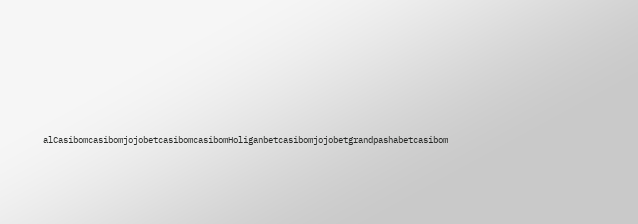alCasibomcasibomjojobetcasibomcasibomHoliganbetcasibomjojobetgrandpashabetcasibom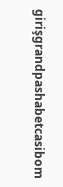girişgrandpashabetcasibom